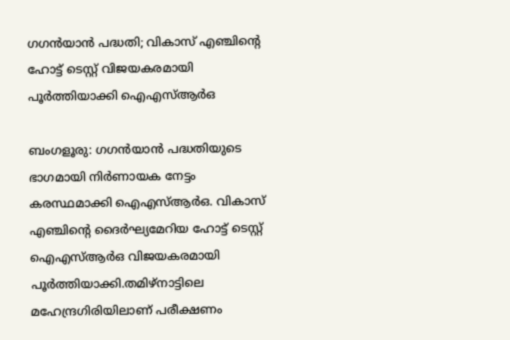ഗഗൻയാൻ പദ്ധതി; വികാസ് എഞ്ചിന്റെ ഹോട്ട് ടെസ്റ്റ് വിജയകരമായി പൂർത്തിയാക്കി ഐഎസ്ആർഒ

ബംഗളൂരു: ഗഗൻയാൻ പദ്ധതിയുടെ ഭാഗമായി നിർണായക നേട്ടം കരസ്ഥമാക്കി ഐഎസ്ആർഒ. വികാസ് എഞ്ചിന്റെ ദൈർഘ്യമേറിയ ഹോട്ട് ടെസ്റ്റ് ഐഎസ്ആർഒ വിജയകരമായി പൂർത്തിയാക്കി.തമിഴ്‌നാട്ടിലെ മഹേന്ദ്രഗിരിയിലാണ് പരീക്ഷണം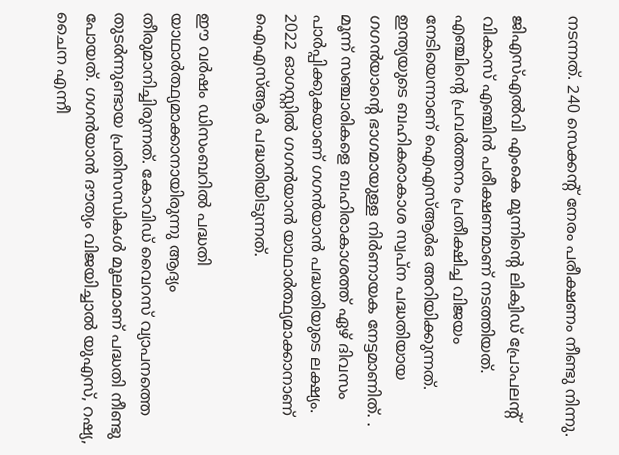നടന്നത്. 240 സെക്കന്റ് നേരം പരീക്ഷണം നീണ്ടു നിന്നു.

ജിഎസ്എൽവി എംകെ മൂന്നിന്റെ ലിക്വിഡ് പ്രോപലന്റ് വികാസ് എഞ്ചിൻ പരീക്ഷണമാണ് നടത്തിയത്. എഞ്ചിന്റെ പ്രവർത്തനം പ്രതീക്ഷിച്ച വിജയം നേടിയെന്നാണ് ഐഎസ്ആർഒ അറിയിക്കുന്നത്. ഇന്ത്യയുടെ ബഹികരാകാശ സ്വപ്ന പദ്ധതിയായ ഗഗൻയാന്റെ ഭാഗമായുള്ള നിർണായക നേട്ടമാണിത്. . മൂന്ന് സഞ്ചാരികളെ ബഹിരാകാശത്ത് ഏഴ് ദിവസം പാർപ്പിക്കുകയാണ് ഗഗൻയാൻ പദ്ധതിയുടെ ലക്ഷ്യം. 2022 ഓഗസ്റ്റിൽ ഗഗൻയാൻ യാഥാർത്ഥ്യമാക്കാനാണ് ഐഎസ്ആർ പദ്ധതിയിടുന്നത്.

ഈ വർഷം ഡിസംബറിൽ പദ്ധതി യാഥാർത്ഥ്യമാക്കാനായിരുന്നു ആദ്യം തീരുമാനിച്ചിരുന്നത്. കോവിഡ് വൈറസ് വ്യാപനത്തെ തുടർന്നുണ്ടായ പ്രതിസന്ധികൾ മൂലമാണ് പദ്ധതി നീണ്ടു പോയത്. ഗഗൻയാൻ ദൗത്യം വിജയിച്ചാൽ യുഎസ്, റഷ്യ, ചൈന എന്നീ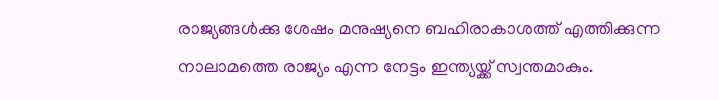രാജ്യങ്ങൾക്കു ശേഷം മനുഷ്യനെ ബഹിരാകാശത്ത് എത്തിക്കുന്ന നാലാമത്തെ രാജ്യം എന്ന നേട്ടം ഇന്ത്യയ്ക്ക് സ്വന്തമാകും.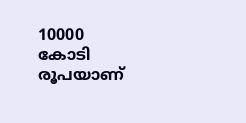10000 കോടി രൂപയാണ്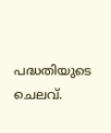പദ്ധതിയുടെ ചെലവ്.